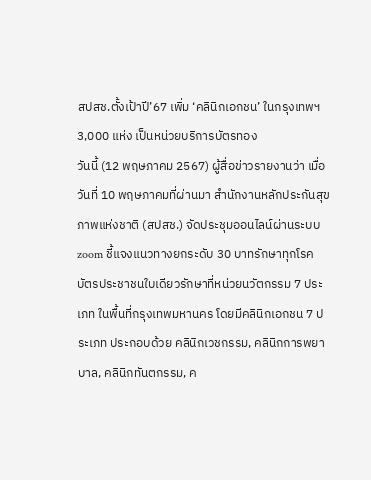สปสช.ตั้งเป้าปี’67 เพิ่ม ‘คลินิกเอกชน’ ในกรุงเทพฯ 3,000 แห่ง เป็นหน่วยบริการบัตรทอง
วันนี้ (12 พฤษภาคม 2567) ผู้สื่อข่าวรายงานว่า เมื่อวันที่ 10 พฤษภาคมที่ผ่านมา สำนักงานหลักประกันสุขภาพแห่งชาติ (สปสช.) จัดประชุมออนไลน์ผ่านระบบ zoom ชี้แจงแนวทางยกระดับ 30 บาทรักษาทุกโรค บัตรประชาชนใบเดียวรักษาที่หน่วยนวัตกรรม 7 ประเภท ในพื้นที่กรุงเทพมหานคร โดยมีคลินิกเอกชน 7 ประเภท ประกอบด้วย คลินิกเวชกรรม, คลินิกการพยาบาล, คลินิกทันตกรรม, ค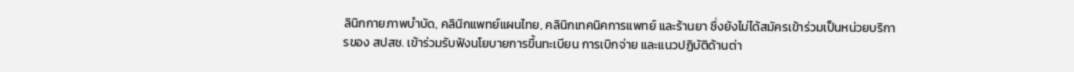ลินิกกายภาพบำบัด, คลินิกแพทย์แผนไทย, คลินิกเทคนิคการแพทย์ และร้านยา ซึ่งยังไม่ได้สมัครเข้าร่วมเป็นหน่วยบริการของ สปสช. เข้าร่วมรับฟังนโยบายการขึ้นทะเบียน การเบิกจ่าย และแนวปฏิบัติด้านต่า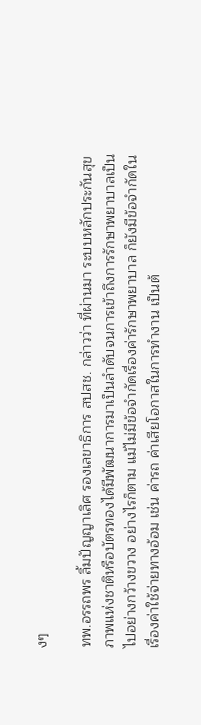งๆ

ทพ.อรรถพร ลิ้มปัญญาเลิศ รองเลขาธิการ สปสช. กล่าวว่า ที่ผ่านมา ระบบหลักประกันสุขภาพแห่งชาติหรือบัตรทองได้มีพัฒนาการมาเป็นลำดับจนการเข้าถึงการรักษาพยาบาลเป็นไปอย่างกว้างขวาง อย่างไรก็ตาม แม้ไม่มีข้อจำกัดเรื่องค่ารักษาพยาบาล ก็ยังมีข้อจำกัดในเรื่องค่าใช้จ่ายทางอ้อม เช่น ค่ารถ ค่าเสียโอกาสในการทำงาน เป็นต้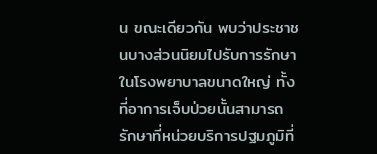น ขณะเดียวกัน พบว่าประชาชนบางส่วนนิยมไปรับการรักษาในโรงพยาบาลขนาดใหญ่ ทั้งที่อาการเจ็บป่วยนั้นสามารถรักษาที่หน่วยบริการปฐมภูมิที่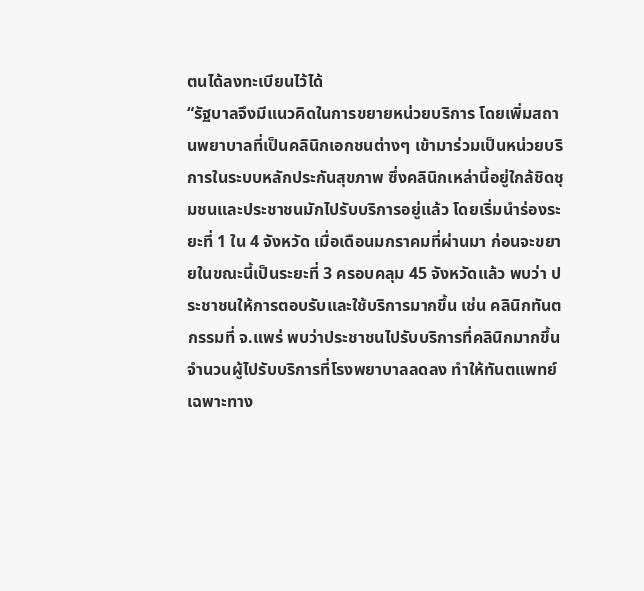ตนได้ลงทะเบียนไว้ได้
“รัฐบาลจึงมีแนวคิดในการขยายหน่วยบริการ โดยเพิ่มสถานพยาบาลที่เป็นคลินิกเอกชนต่างๆ เข้ามาร่วมเป็นหน่วยบริการในระบบหลักประกันสุขภาพ ซึ่งคลินิกเหล่านี้อยู่ใกล้ชิดชุมชนและประชาชนมักไปรับบริการอยู่แล้ว โดยเริ่มนำร่องระยะที่ 1 ใน 4 จังหวัด เมื่อเดือนมกราคมที่ผ่านมา ก่อนจะขยายในขณะนี้เป็นระยะที่ 3 ครอบคลุม 45 จังหวัดแล้ว พบว่า ประชาชนให้การตอบรับและใช้บริการมากขึ้น เช่น คลินิกทันตกรรมที่ จ.แพร่ พบว่าประชาชนไปรับบริการที่คลินิกมากขึ้น จำนวนผู้ไปรับบริการที่โรงพยาบาลลดลง ทำให้ทันตแพทย์เฉพาะทาง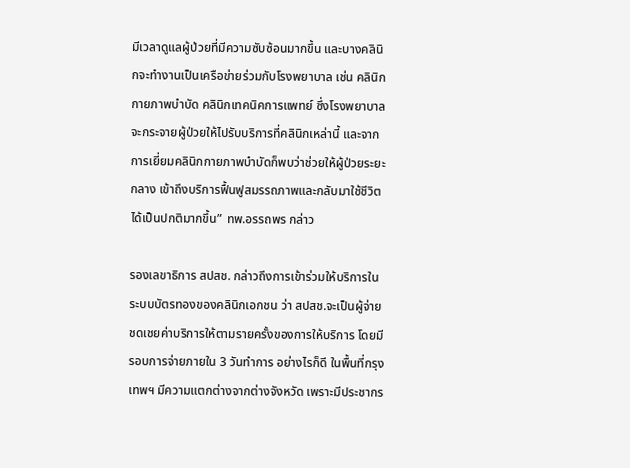มีเวลาดูแลผู้ป่วยที่มีความซับซ้อนมากขึ้น และบางคลินิกจะทำงานเป็นเครือข่ายร่วมกับโรงพยาบาล เช่น คลินิกกายภาพบำบัด คลินิกเทคนิคการแพทย์ ซึ่งโรงพยาบาลจะกระจายผู้ป่วยให้ไปรับบริการที่คลินิกเหล่านี้ และจากการเยี่ยมคลินิกกายภาพบำบัดก็พบว่าช่วยให้ผู้ป่วยระยะกลาง เข้าถึงบริการฟื้นฟูสมรรถภาพและกลับมาใช้ชีวิตได้เป็นปกติมากขึ้น” ทพ.อรรถพร กล่าว

รองเลขาธิการ สปสช. กล่าวถึงการเข้าร่วมให้บริการในระบบบัตรทองของคลินิกเอกชน ว่า สปสช.จะเป็นผู้จ่ายชดเชยค่าบริการให้ตามรายครั้งของการให้บริการ โดยมีรอบการจ่ายภายใน 3 วันทำการ อย่างไรก็ดี ในพื้นที่กรุงเทพฯ มีความแตกต่างจากต่างจังหวัด เพราะมีประชากร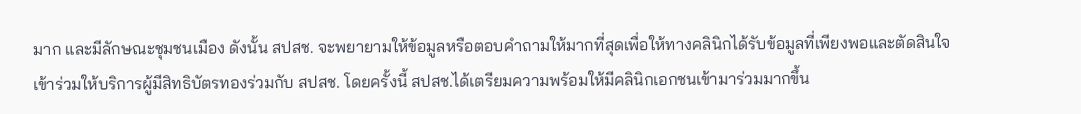มาก และมีลักษณะชุมชนเมือง ดังนั้น สปสช. จะพยายามให้ข้อมูลหรือตอบคำถามให้มากที่สุดเพื่อให้ทางคลินิกได้รับข้อมูลที่เพียงพอและตัดสินใจเข้าร่วมให้บริการผู้มีสิทธิบัตรทองร่วมกับ สปสช. โดยครั้งนี้ สปสช.ได้เตรียมความพร้อมให้มีคลินิกเอกชนเข้ามาร่วมมากขึ้น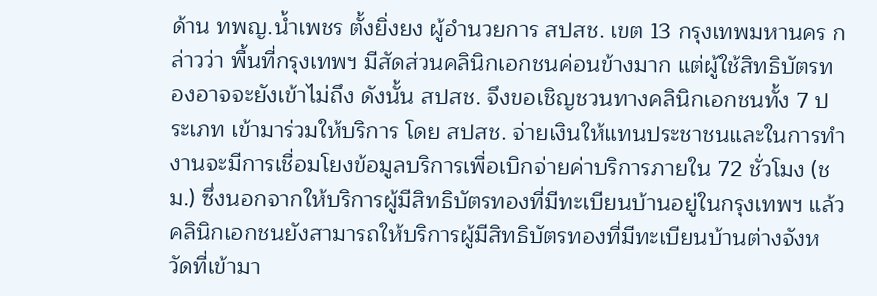ด้าน ทพญ.น้ำเพชร ตั้งยิ่งยง ผู้อำนวยการ สปสช. เขต 13 กรุงเทพมหานคร กล่าวว่า พื้นที่กรุงเทพฯ มีสัดส่วนคลินิกเอกชนค่อนข้างมาก แต่ผู้ใช้สิทธิบัตรทองอาจจะยังเข้าไม่ถึง ดังนั้น สปสช. จึงขอเชิญชวนทางคลินิกเอกชนทั้ง 7 ประเภท เข้ามาร่วมให้บริการ โดย สปสช. จ่ายเงินให้แทนประชาชนและในการทำงานจะมีการเชื่อมโยงข้อมูลบริการเพื่อเบิกจ่ายค่าบริการภายใน 72 ชั่วโมง (ชม.) ซึ่งนอกจากให้บริการผู้มีสิทธิบัตรทองที่มีทะเบียนบ้านอยู่ในกรุงเทพฯ แล้ว คลินิกเอกชนยังสามารถให้บริการผู้มีสิทธิบัตรทองที่มีทะเบียนบ้านต่างจังหวัดที่เข้ามา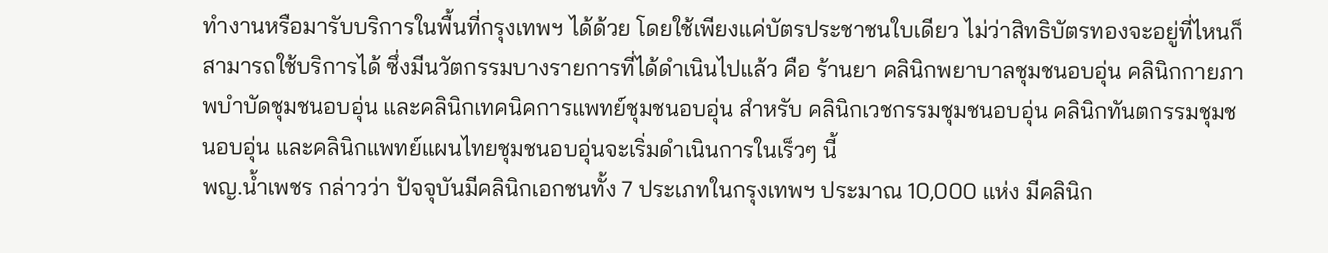ทำงานหรือมารับบริการในพื้นที่กรุงเทพฯ ได้ด้วย โดยใช้เพียงแค่บัตรประชาชนใบเดียว ไม่ว่าสิทธิบัตรทองจะอยู่ที่ไหนก็สามารถใช้บริการได้ ซึ่งมีนวัตกรรมบางรายการที่ได้ดำเนินไปแล้ว คือ ร้านยา คลินิกพยาบาลชุมชนอบอุ่น คลินิกกายภาพบำบัดชุมชนอบอุ่น และคลินิกเทคนิคการแพทย์ชุมชนอบอุ่น สำหรับ คลินิกเวชกรรมชุมชนอบอุ่น คลินิกทันตกรรมชุมชนอบอุ่น และคลินิกแพทย์แผนไทยชุมชนอบอุ่นจะเริ่มดำเนินการในเร็วๆ นี้
พญ.น้ำเพชร กล่าวว่า ปัจจุบันมีคลินิกเอกชนทั้ง 7 ประเภทในกรุงเทพฯ ประมาณ 10,000 แห่ง มีคลินิก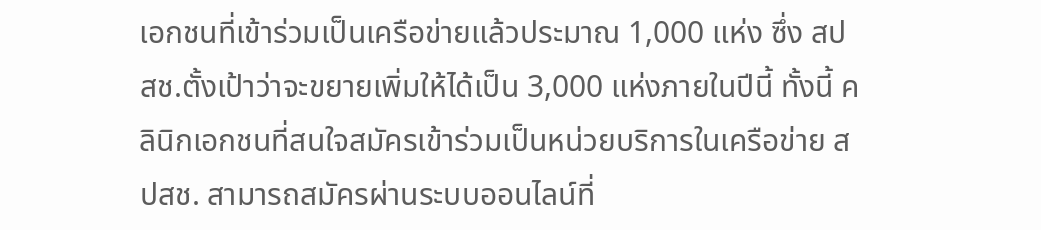เอกชนที่เข้าร่วมเป็นเครือข่ายแล้วประมาณ 1,000 แห่ง ซึ่ง สปสช.ตั้งเป้าว่าจะขยายเพิ่มให้ได้เป็น 3,000 แห่งภายในปีนี้ ทั้งนี้ คลินิกเอกชนที่สนใจสมัครเข้าร่วมเป็นหน่วยบริการในเครือข่าย สปสช. สามารถสมัครผ่านระบบออนไลน์ที่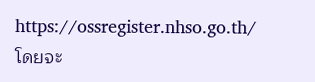https://ossregister.nhso.go.th/ โดยจะ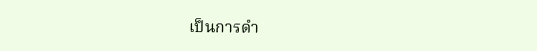เป็นการดำ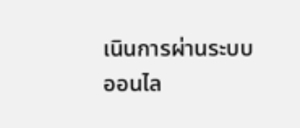เนินการผ่านระบบออนไล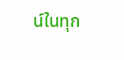น์ในทุก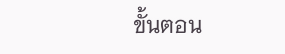ขั้นตอน